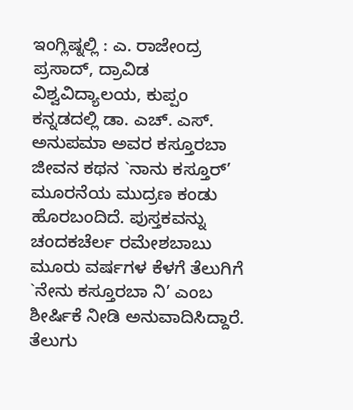ಇಂಗ್ಲಿಷ್ನಲ್ಲಿ : ಎ. ರಾಜೇಂದ್ರ ಪ್ರಸಾದ್, ದ್ರಾವಿಡ ವಿಶ್ವವಿದ್ಯಾಲಯ, ಕುಪ್ಪಂ
ಕನ್ನಡದಲ್ಲಿ ಡಾ. ಎಚ್. ಎಸ್. ಅನುಪಮಾ ಅವರ ಕಸ್ತೂರಬಾ ಜೀವನ ಕಥನ `ನಾನು ಕಸ್ತೂರ್’ ಮೂರನೆಯ ಮುದ್ರಣ ಕಂಡು ಹೊರಬಂದಿದೆ. ಪುಸ್ತಕವನ್ನು ಚಂದಕಚೆರ್ಲ ರಮೇಶಬಾಬು ಮೂರು ವರ್ಷಗಳ ಕೆಳಗೆ ತೆಲುಗಿಗೆ `ನೇನು ಕಸ್ತೂರಬಾ ನಿ’ ಎಂಬ ಶೀರ್ಷಿಕೆ ನೀಡಿ ಅನುವಾದಿಸಿದ್ದಾರೆ. ತೆಲುಗು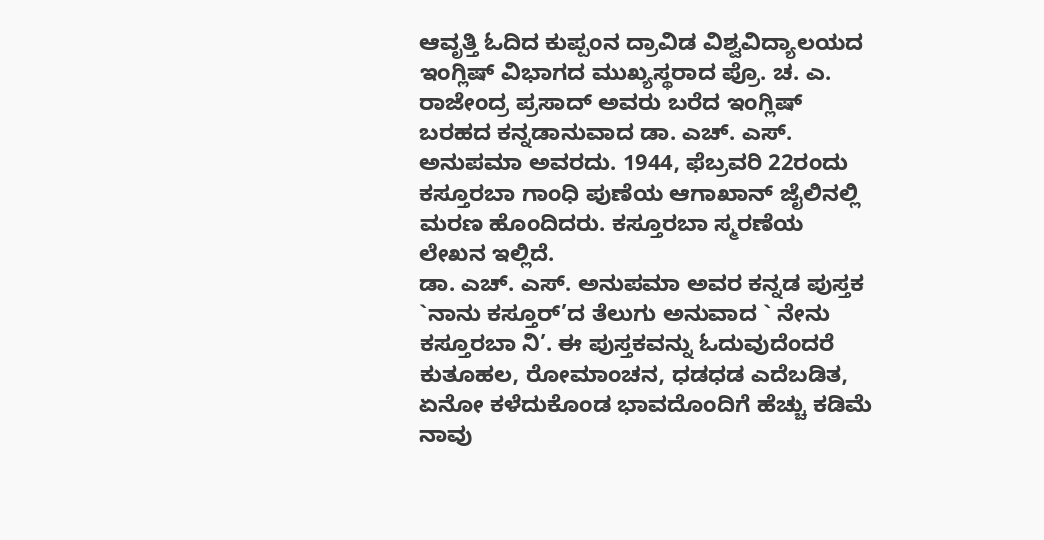ಆವೃತ್ತಿ ಓದಿದ ಕುಪ್ಪಂನ ದ್ರಾವಿಡ ವಿಶ್ವವಿದ್ಯಾಲಯದ ಇಂಗ್ಲಿಷ್ ವಿಭಾಗದ ಮುಖ್ಯಸ್ಥರಾದ ಪ್ರೊ. ಚ. ಎ. ರಾಜೇಂದ್ರ ಪ್ರಸಾದ್ ಅವರು ಬರೆದ ಇಂಗ್ಲಿಷ್ ಬರಹದ ಕನ್ನಡಾನುವಾದ ಡಾ. ಎಚ್. ಎಸ್. ಅನುಪಮಾ ಅವರದು. 1944, ಫೆಬ್ರವರಿ 22ರಂದು ಕಸ್ತೂರಬಾ ಗಾಂಧಿ ಪುಣೆಯ ಆಗಾಖಾನ್ ಜೈಲಿನಲ್ಲಿ ಮರಣ ಹೊಂದಿದರು. ಕಸ್ತೂರಬಾ ಸ್ಮರಣೆಯ ಲೇಖನ ಇಲ್ಲಿದೆ.
ಡಾ. ಎಚ್. ಎಸ್. ಅನುಪಮಾ ಅವರ ಕನ್ನಡ ಪುಸ್ತಕ `ನಾನು ಕಸ್ತೂರ್’ದ ತೆಲುಗು ಅನುವಾದ ` ನೇನು ಕಸ್ತೂರಬಾ ನಿ’. ಈ ಪುಸ್ತಕವನ್ನು ಓದುವುದೆಂದರೆ ಕುತೂಹಲ, ರೋಮಾಂಚನ, ಧಡಧಡ ಎದೆಬಡಿತ, ಏನೋ ಕಳೆದುಕೊಂಡ ಭಾವದೊಂದಿಗೆ ಹೆಚ್ಚು ಕಡಿಮೆ ನಾವು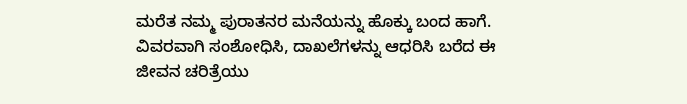ಮರೆತ ನಮ್ಮ ಪುರಾತನರ ಮನೆಯನ್ನು ಹೊಕ್ಕು ಬಂದ ಹಾಗೆ. ವಿವರವಾಗಿ ಸಂಶೋಧಿಸಿ, ದಾಖಲೆಗಳನ್ನು ಆಧರಿಸಿ ಬರೆದ ಈ ಜೀವನ ಚರಿತ್ರೆಯು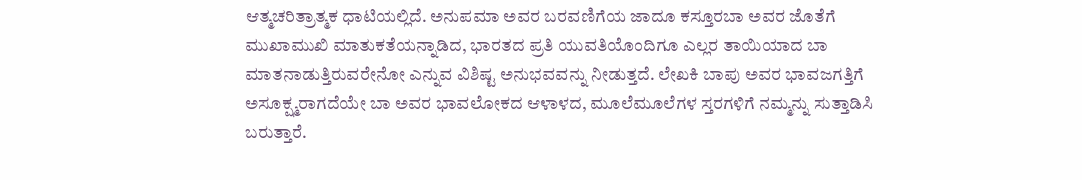ಆತ್ಮಚರಿತ್ರಾತ್ಮಕ ಧಾಟಿಯಲ್ಲಿದೆ. ಅನುಪಮಾ ಅವರ ಬರವಣಿಗೆಯ ಜಾದೂ ಕಸ್ತೂರಬಾ ಅವರ ಜೊತೆಗೆ ಮುಖಾಮುಖಿ ಮಾತುಕತೆಯನ್ನಾಡಿದ, ಭಾರತದ ಪ್ರತಿ ಯುವತಿಯೊಂದಿಗೂ ಎಲ್ಲರ ತಾಯಿಯಾದ ಬಾ ಮಾತನಾಡುತ್ತಿರುವರೇನೋ ಎನ್ನುವ ವಿಶಿಷ್ಟ ಅನುಭವವನ್ನು ನೀಡುತ್ತದೆ. ಲೇಖಕಿ ಬಾಪು ಅವರ ಭಾವಜಗತ್ತಿಗೆ ಅಸೂಕ್ಷ್ಮರಾಗದೆಯೇ ಬಾ ಅವರ ಭಾವಲೋಕದ ಆಳಾಳದ, ಮೂಲೆಮೂಲೆಗಳ ಸ್ತರಗಳಿಗೆ ನಮ್ಮನ್ನು ಸುತ್ತಾಡಿಸಿ ಬರುತ್ತಾರೆ.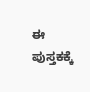ಈ ಪುಸ್ತಕಕ್ಕೆ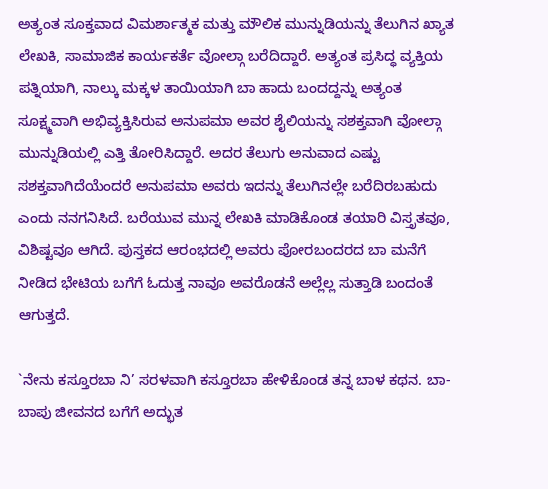ಅತ್ಯಂತ ಸೂಕ್ತವಾದ ವಿಮರ್ಶಾತ್ಮಕ ಮತ್ತು ಮೌಲಿಕ ಮುನ್ನುಡಿಯನ್ನು ತೆಲುಗಿನ ಖ್ಯಾತ ಲೇಖಕಿ, ಸಾಮಾಜಿಕ ಕಾರ್ಯಕರ್ತೆ ವೋಲ್ಗಾ ಬರೆದಿದ್ದಾರೆ. ಅತ್ಯಂತ ಪ್ರಸಿದ್ಧ ವ್ಯಕ್ತಿಯ ಪತ್ನಿಯಾಗಿ, ನಾಲ್ಕು ಮಕ್ಕಳ ತಾಯಿಯಾಗಿ ಬಾ ಹಾದು ಬಂದದ್ದನ್ನು ಅತ್ಯಂತ ಸೂಕ್ಷ್ಮವಾಗಿ ಅಭಿವ್ಯಕ್ತಿಸಿರುವ ಅನುಪಮಾ ಅವರ ಶೈಲಿಯನ್ನು ಸಶಕ್ತವಾಗಿ ವೋಲ್ಗಾ ಮುನ್ನುಡಿಯಲ್ಲಿ ಎತ್ತಿ ತೋರಿಸಿದ್ದಾರೆ. ಅದರ ತೆಲುಗು ಅನುವಾದ ಎಷ್ಟು ಸಶಕ್ತವಾಗಿದೆಯೆಂದರೆ ಅನುಪಮಾ ಅವರು ಇದನ್ನು ತೆಲುಗಿನಲ್ಲೇ ಬರೆದಿರಬಹುದು ಎಂದು ನನಗನಿಸಿದೆ. ಬರೆಯುವ ಮುನ್ನ ಲೇಖಕಿ ಮಾಡಿಕೊಂಡ ತಯಾರಿ ವಿಸ್ತೃತವೂ, ವಿಶಿಷ್ಟವೂ ಆಗಿದೆ. ಪುಸ್ತಕದ ಆರಂಭದಲ್ಲಿ ಅವರು ಪೋರಬಂದರದ ಬಾ ಮನೆಗೆ ನೀಡಿದ ಭೇಟಿಯ ಬಗೆಗೆ ಓದುತ್ತ ನಾವೂ ಅವರೊಡನೆ ಅಲ್ಲೆಲ್ಲ ಸುತ್ತಾಡಿ ಬಂದಂತೆ ಆಗುತ್ತದೆ.

`ನೇನು ಕಸ್ತೂರಬಾ ನಿ’ ಸರಳವಾಗಿ ಕಸ್ತೂರಬಾ ಹೇಳಿಕೊಂಡ ತನ್ನ ಬಾಳ ಕಥನ. ಬಾ-ಬಾಪು ಜೀವನದ ಬಗೆಗೆ ಅದ್ಭುತ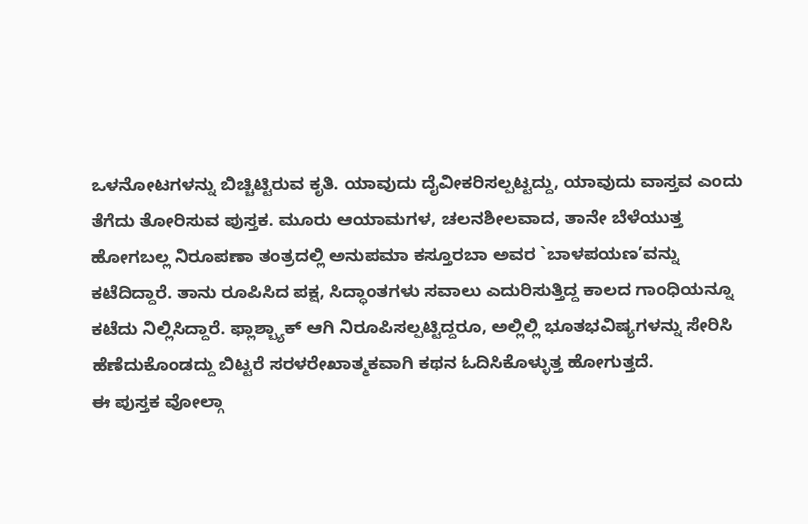ಒಳನೋಟಗಳನ್ನು ಬಿಚ್ಚಿಟ್ಟಿರುವ ಕೃತಿ. ಯಾವುದು ದೈವೀಕರಿಸಲ್ಪಟ್ಟದ್ದು, ಯಾವುದು ವಾಸ್ತವ ಎಂದು ತೆಗೆದು ತೋರಿಸುವ ಪುಸ್ತಕ. ಮೂರು ಆಯಾಮಗಳ, ಚಲನಶೀಲವಾದ, ತಾನೇ ಬೆಳೆಯುತ್ತ ಹೋಗಬಲ್ಲ ನಿರೂಪಣಾ ತಂತ್ರದಲ್ಲಿ ಅನುಪಮಾ ಕಸ್ತೂರಬಾ ಅವರ `ಬಾಳಪಯಣ’ವನ್ನು ಕಟೆದಿದ್ದಾರೆ. ತಾನು ರೂಪಿಸಿದ ಪಕ್ಷ, ಸಿದ್ಧಾಂತಗಳು ಸವಾಲು ಎದುರಿಸುತ್ತಿದ್ದ ಕಾಲದ ಗಾಂಧಿಯನ್ನೂ ಕಟೆದು ನಿಲ್ಲಿಸಿದ್ದಾರೆ. ಫ್ಲಾಶ್ಬ್ಯಾಕ್ ಆಗಿ ನಿರೂಪಿಸಲ್ಪಟ್ಟಿದ್ದರೂ, ಅಲ್ಲಿಲ್ಲಿ ಭೂತಭವಿಷ್ಯಗಳನ್ನು ಸೇರಿಸಿ ಹೆಣೆದುಕೊಂಡದ್ದು ಬಿಟ್ಟರೆ ಸರಳರೇಖಾತ್ಮಕವಾಗಿ ಕಥನ ಓದಿಸಿಕೊಳ್ಳುತ್ತ ಹೋಗುತ್ತದೆ.
ಈ ಪುಸ್ತಕ ವೋಲ್ಗಾ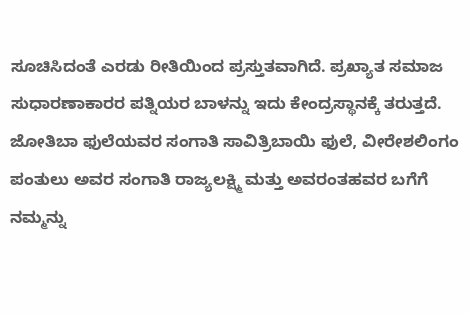ಸೂಚಿಸಿದಂತೆ ಎರಡು ರೀತಿಯಿಂದ ಪ್ರಸ್ತುತವಾಗಿದೆ. ಪ್ರಖ್ಯಾತ ಸಮಾಜ ಸುಧಾರಣಾಕಾರರ ಪತ್ನಿಯರ ಬಾಳನ್ನು ಇದು ಕೇಂದ್ರಸ್ಥಾನಕ್ಕೆ ತರುತ್ತದೆ. ಜೋತಿಬಾ ಫುಲೆಯವರ ಸಂಗಾತಿ ಸಾವಿತ್ರಿಬಾಯಿ ಫುಲೆ, ವೀರೇಶಲಿಂಗಂ ಪಂತುಲು ಅವರ ಸಂಗಾತಿ ರಾಜ್ಯಲಕ್ಷ್ಮಿ ಮತ್ತು ಅವರಂತಹವರ ಬಗೆಗೆ ನಮ್ಮನ್ನು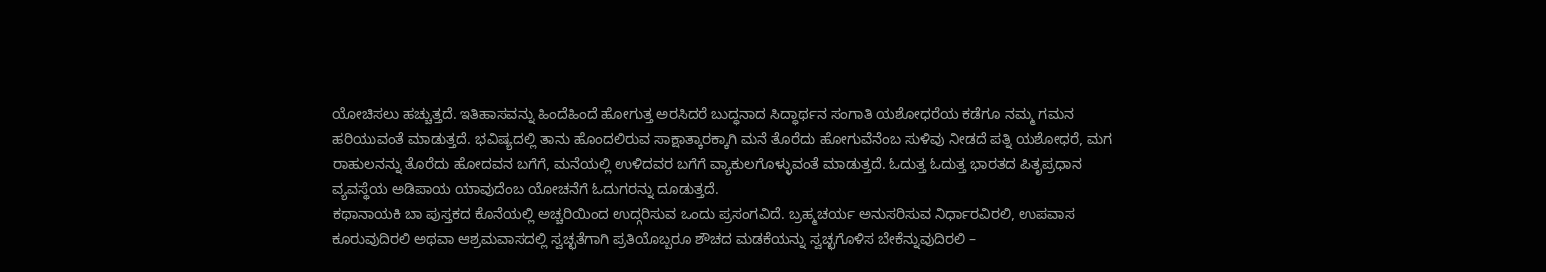ಯೋಚಿಸಲು ಹಚ್ಚುತ್ತದೆ. ಇತಿಹಾಸವನ್ನು ಹಿಂದೆಹಿಂದೆ ಹೋಗುತ್ತ ಅರಸಿದರೆ ಬುದ್ಧನಾದ ಸಿದ್ಧಾರ್ಥನ ಸಂಗಾತಿ ಯಶೋಧರೆಯ ಕಡೆಗೂ ನಮ್ಮ ಗಮನ ಹರಿಯುವಂತೆ ಮಾಡುತ್ತದೆ. ಭವಿಷ್ಯದಲ್ಲಿ ತಾನು ಹೊಂದಲಿರುವ ಸಾಕ್ಷಾತ್ಕಾರಕ್ಕಾಗಿ ಮನೆ ತೊರೆದು ಹೋಗುವೆನೆಂಬ ಸುಳಿವು ನೀಡದೆ ಪತ್ನಿ ಯಶೋಧರೆ, ಮಗ ರಾಹುಲನನ್ನು ತೊರೆದು ಹೋದವನ ಬಗೆಗೆ, ಮನೆಯಲ್ಲಿ ಉಳಿದವರ ಬಗೆಗೆ ವ್ಯಾಕುಲಗೊಳ್ಳುವಂತೆ ಮಾಡುತ್ತದೆ. ಓದುತ್ತ ಓದುತ್ತ ಭಾರತದ ಪಿತೃಪ್ರಧಾನ ವ್ಯವಸ್ಥೆಯ ಅಡಿಪಾಯ ಯಾವುದೆಂಬ ಯೋಚನೆಗೆ ಓದುಗರನ್ನು ದೂಡುತ್ತದೆ.
ಕಥಾನಾಯಕಿ ಬಾ ಪುಸ್ತಕದ ಕೊನೆಯಲ್ಲಿ ಅಚ್ಚರಿಯಿಂದ ಉದ್ಗರಿಸುವ ಒಂದು ಪ್ರಸಂಗವಿದೆ. ಬ್ರಹ್ಮಚರ್ಯ ಅನುಸರಿಸುವ ನಿರ್ಧಾರವಿರಲಿ, ಉಪವಾಸ ಕೂರುವುದಿರಲಿ ಅಥವಾ ಆಶ್ರಮವಾಸದಲ್ಲಿ ಸ್ವಚ್ಛತೆಗಾಗಿ ಪ್ರತಿಯೊಬ್ಬರೂ ಶೌಚದ ಮಡಕೆಯನ್ನು ಸ್ವಚ್ಛಗೊಳಿಸ ಬೇಕೆನ್ನುವುದಿರಲಿ –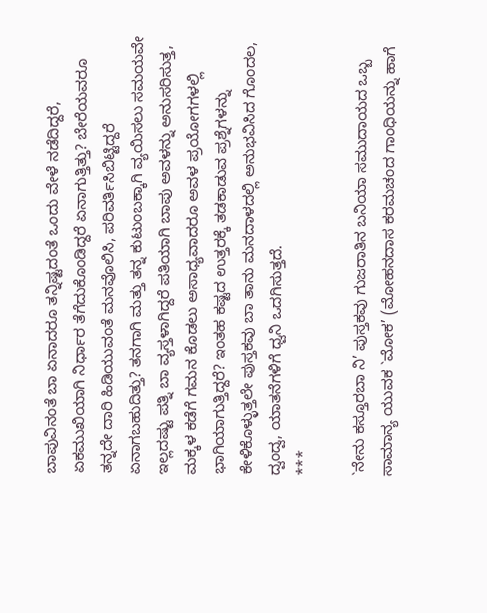ಬಾಪುವಿನಂತೆ ಬಾ ಏನಾದರೂ ತನ್ನಿಷ್ಟದಂತೆ ಒಂದು ವೇಳೆ ನಡೆದಿದ್ದರೆ, ಏಕಮುಖಿಯಾಗಿ ನಿರ್ಧಾರ ತೆಗೆದುಕೊಂಡಿದ್ದರೆ ಏನಾಗುತ್ತಿತ್ತು? ಬೇರೆಯವರೂ ತನ್ನದೇ ದಾರಿ ಹಿಡಿಯುವಂತೆ ಮನವೊಲಿಸಿ, ಪರಿವರ್ತಿಸಿಬಿಟ್ಟಿದ್ದರೆ ಏನಾಗಬಹುದಿತ್ತು? ತನಗಾಗಿ ಮತ್ತು ತನ್ನ ಕುಟುಂಬಕ್ಕಾಗಿ ವ್ಯಯಿಸಲು ಸಮಯವೇ ಇಲ್ಲದಷ್ಟು ಪತ್ನಿ ಬಾ ವ್ಯಸ್ತಳಾಗಿದ್ದರೆ ಪತಿಯಾಗಿ ಬಾಪು ಅವಳನ್ನು ಅನುಸರಿಸುತ್ತ, ಮಕ್ಕಳ ಕಡೆಗೆ ಗಮನ ಕೊಡಲು ಅಸಾಧ್ಯವಾದರೂ ಅವಳ ಪ್ರಯೋಗಗಳಲ್ಲಿ ಭಾಗಿಯಾಗುತ್ತಿದ್ದರೆ? ಇಂತಹ ಕಷ್ಟದ ಉತ್ತರಕ್ಕೆ ತಡಕಾಡುವ ಪ್ರಶ್ನೆಗಳನ್ನು ಕೇಳಿಕೊಳ್ಳುತ್ತಲೇ ಪುಸ್ತಕವು ಬಾ ತಾನು ಮನದಾಳದಲ್ಲಿ ಅನುಭವಿಸಿದ ಗೊಂದಲ, ದ್ವಂದ್ವ, ಯಾತನೆಗಳಿಗೆ ಧ್ವನಿ ಒದಗಿಸುತ್ತದೆ.
***

`ನೇನು ಕಸ್ತೂರಬಾ ನಿ’ ಪುಸ್ತಕವು ಗುಜರಾತಿನ ಬನಿಯಾ ಸಮುದಾಯದ ಒಬ್ಬ ಸಾಮಾನ್ಯ ಯುವಕ `ಮೋಕ’ (ಮೋಹನದಾಸ ಕರಮಚಂದ ಗಾಂಧಿಯನ್ನು ಹಾಗೆ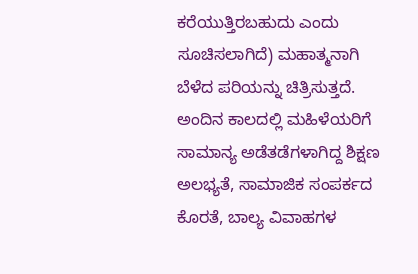ಕರೆಯುತ್ತಿರಬಹುದು ಎಂದು ಸೂಚಿಸಲಾಗಿದೆ) ಮಹಾತ್ಮನಾಗಿ ಬೆಳೆದ ಪರಿಯನ್ನು ಚಿತ್ರಿಸುತ್ತದೆ. ಅಂದಿನ ಕಾಲದಲ್ಲಿ ಮಹಿಳೆಯರಿಗೆ ಸಾಮಾನ್ಯ ಅಡೆತಡೆಗಳಾಗಿದ್ದ ಶಿಕ್ಷಣ ಅಲಭ್ಯತೆ, ಸಾಮಾಜಿಕ ಸಂಪರ್ಕದ ಕೊರತೆ, ಬಾಲ್ಯ ವಿವಾಹಗಳ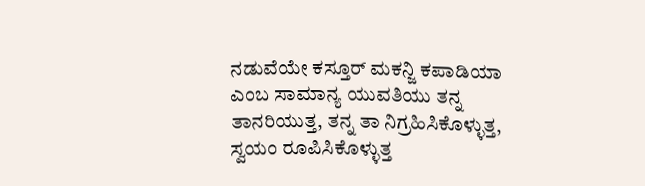ನಡುವೆಯೇ ಕಸ್ತೂರ್ ಮಕನ್ಜಿ ಕಪಾಡಿಯಾ ಎಂಬ ಸಾಮಾನ್ಯ ಯುವತಿಯು ತನ್ನ ತಾನರಿಯುತ್ತ, ತನ್ನ ತಾ ನಿಗ್ರಹಿಸಿಕೊಳ್ಳುತ್ತ, ಸ್ವಯಂ ರೂಪಿಸಿಕೊಳ್ಳುತ್ತ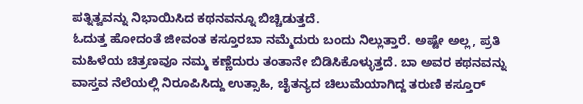ಪತ್ನಿತ್ವವನ್ನು ನಿಭಾಯಿಸಿದ ಕಥನವನ್ನೂ ಬಿಚ್ಚಿಡುತ್ತದೆ.
ಓದುತ್ತ ಹೋದಂತೆ ಜೀವಂತ ಕಸ್ತೂರಬಾ ನಮ್ಮೆದುರು ಬಂದು ನಿಲ್ಲುತ್ತಾರೆ. ಅಷ್ಟೇ ಅಲ್ಲ, ಪ್ರತಿ ಮಹಿಳೆಯ ಚಿತ್ರಣವೂ ನಮ್ಮ ಕಣ್ಣೆದುರು ತಂತಾನೇ ಬಿಡಿಸಿಕೊಳ್ಳುತ್ತದೆ. ಬಾ ಅವರ ಕಥನವನ್ನು ವಾಸ್ತವ ನೆಲೆಯಲ್ಲಿ ನಿರೂಪಿಸಿದ್ದು ಉತ್ಸಾಹಿ, ಚೈತನ್ಯದ ಚಿಲುಮೆಯಾಗಿದ್ದ ತರುಣಿ ಕಸ್ತೂರ್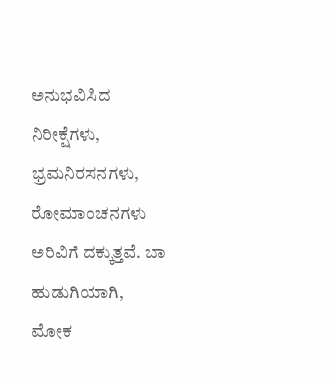ಅನುಭವಿಸಿದ ನಿರೀಕ್ಷೆಗಳು, ಭ್ರಮನಿರಸನಗಳು, ರೋಮಾಂಚನಗಳು ಅರಿವಿಗೆ ದಕ್ಕುತ್ತವೆ. ಬಾ ಹುಡುಗಿಯಾಗಿ, ಮೋಕ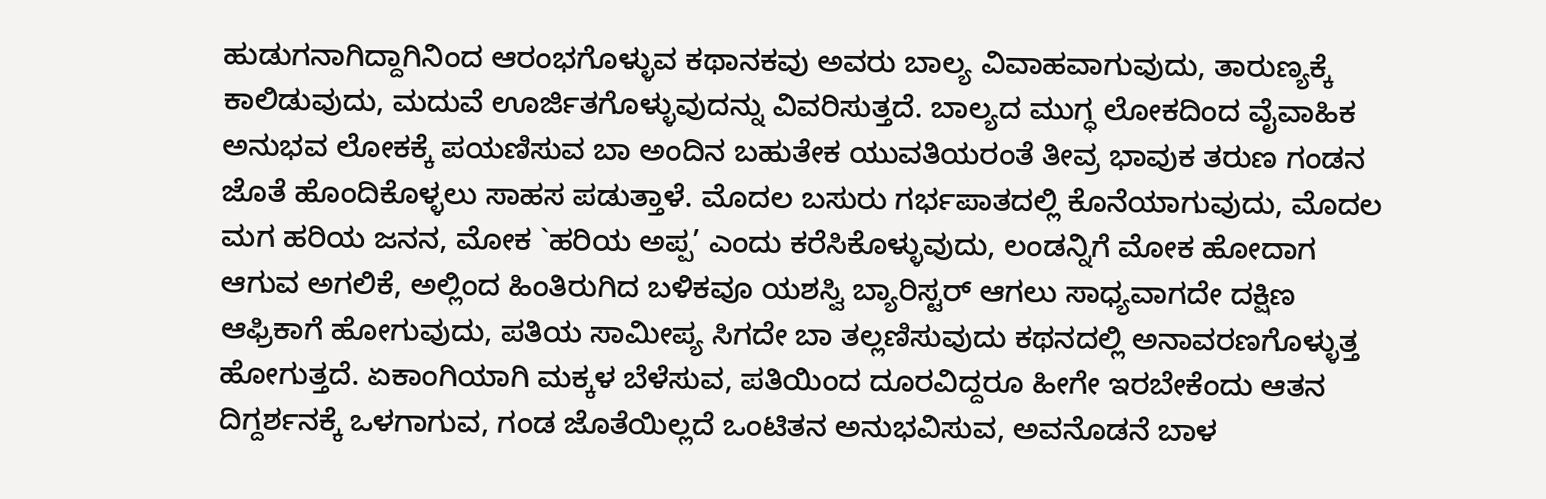ಹುಡುಗನಾಗಿದ್ದಾಗಿನಿಂದ ಆರಂಭಗೊಳ್ಳುವ ಕಥಾನಕವು ಅವರು ಬಾಲ್ಯ ವಿವಾಹವಾಗುವುದು, ತಾರುಣ್ಯಕ್ಕೆ ಕಾಲಿಡುವುದು, ಮದುವೆ ಊರ್ಜಿತಗೊಳ್ಳುವುದನ್ನು ವಿವರಿಸುತ್ತದೆ. ಬಾಲ್ಯದ ಮುಗ್ಧ ಲೋಕದಿಂದ ವೈವಾಹಿಕ ಅನುಭವ ಲೋಕಕ್ಕೆ ಪಯಣಿಸುವ ಬಾ ಅಂದಿನ ಬಹುತೇಕ ಯುವತಿಯರಂತೆ ತೀವ್ರ ಭಾವುಕ ತರುಣ ಗಂಡನ ಜೊತೆ ಹೊಂದಿಕೊಳ್ಳಲು ಸಾಹಸ ಪಡುತ್ತಾಳೆ. ಮೊದಲ ಬಸುರು ಗರ್ಭಪಾತದಲ್ಲಿ ಕೊನೆಯಾಗುವುದು, ಮೊದಲ ಮಗ ಹರಿಯ ಜನನ, ಮೋಕ `ಹರಿಯ ಅಪ್ಪ’ ಎಂದು ಕರೆಸಿಕೊಳ್ಳುವುದು, ಲಂಡನ್ನಿಗೆ ಮೋಕ ಹೋದಾಗ ಆಗುವ ಅಗಲಿಕೆ, ಅಲ್ಲಿಂದ ಹಿಂತಿರುಗಿದ ಬಳಿಕವೂ ಯಶಸ್ವಿ ಬ್ಯಾರಿಸ್ಟರ್ ಆಗಲು ಸಾಧ್ಯವಾಗದೇ ದಕ್ಷಿಣ ಆಫ್ರಿಕಾಗೆ ಹೋಗುವುದು, ಪತಿಯ ಸಾಮೀಪ್ಯ ಸಿಗದೇ ಬಾ ತಲ್ಲಣಿಸುವುದು ಕಥನದಲ್ಲಿ ಅನಾವರಣಗೊಳ್ಳುತ್ತ ಹೋಗುತ್ತದೆ. ಏಕಾಂಗಿಯಾಗಿ ಮಕ್ಕಳ ಬೆಳೆಸುವ, ಪತಿಯಿಂದ ದೂರವಿದ್ದರೂ ಹೀಗೇ ಇರಬೇಕೆಂದು ಆತನ ದಿಗ್ದರ್ಶನಕ್ಕೆ ಒಳಗಾಗುವ, ಗಂಡ ಜೊತೆಯಿಲ್ಲದೆ ಒಂಟಿತನ ಅನುಭವಿಸುವ, ಅವನೊಡನೆ ಬಾಳ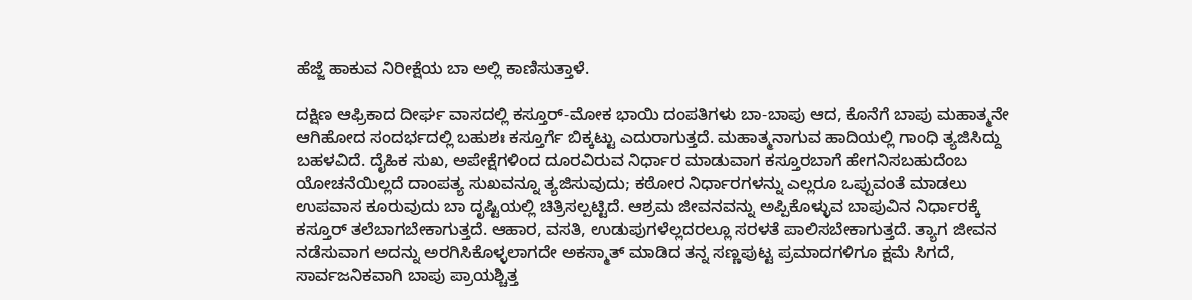ಹೆಜ್ಜೆ ಹಾಕುವ ನಿರೀಕ್ಷೆಯ ಬಾ ಅಲ್ಲಿ ಕಾಣಿಸುತ್ತಾಳೆ.

ದಕ್ಷಿಣ ಆಫ್ರಿಕಾದ ದೀರ್ಘ ವಾಸದಲ್ಲಿ ಕಸ್ತೂರ್-ಮೋಕ ಭಾಯಿ ದಂಪತಿಗಳು ಬಾ-ಬಾಪು ಆದ, ಕೊನೆಗೆ ಬಾಪು ಮಹಾತ್ಮನೇ ಆಗಿಹೋದ ಸಂದರ್ಭದಲ್ಲಿ ಬಹುಶಃ ಕಸ್ತೂರ್ಗೆ ಬಿಕ್ಕಟ್ಟು ಎದುರಾಗುತ್ತದೆ. ಮಹಾತ್ಮನಾಗುವ ಹಾದಿಯಲ್ಲಿ ಗಾಂಧಿ ತ್ಯಜಿಸಿದ್ದು ಬಹಳವಿದೆ. ದೈಹಿಕ ಸುಖ, ಅಪೇಕ್ಷೆಗಳಿಂದ ದೂರವಿರುವ ನಿರ್ಧಾರ ಮಾಡುವಾಗ ಕಸ್ತೂರಬಾಗೆ ಹೇಗನಿಸಬಹುದೆಂಬ ಯೋಚನೆಯಿಲ್ಲದೆ ದಾಂಪತ್ಯ ಸುಖವನ್ನೂ ತ್ಯಜಿಸುವುದು; ಕಠೋರ ನಿರ್ಧಾರಗಳನ್ನು ಎಲ್ಲರೂ ಒಪ್ಪುವಂತೆ ಮಾಡಲು ಉಪವಾಸ ಕೂರುವುದು ಬಾ ದೃಷ್ಟಿಯಲ್ಲಿ ಚಿತ್ರಿಸಲ್ಪಟ್ಟಿದೆ. ಆಶ್ರಮ ಜೀವನವನ್ನು ಅಪ್ಪಿಕೊಳ್ಳುವ ಬಾಪುವಿನ ನಿರ್ಧಾರಕ್ಕೆ ಕಸ್ತೂರ್ ತಲೆಬಾಗಬೇಕಾಗುತ್ತದೆ. ಆಹಾರ, ವಸತಿ, ಉಡುಪುಗಳೆಲ್ಲದರಲ್ಲೂ ಸರಳತೆ ಪಾಲಿಸಬೇಕಾಗುತ್ತದೆ. ತ್ಯಾಗ ಜೀವನ ನಡೆಸುವಾಗ ಅದನ್ನು ಅರಗಿಸಿಕೊಳ್ಳಲಾಗದೇ ಅಕಸ್ಮಾತ್ ಮಾಡಿದ ತನ್ನ ಸಣ್ಣಪುಟ್ಟ ಪ್ರಮಾದಗಳಿಗೂ ಕ್ಷಮೆ ಸಿಗದೆ, ಸಾರ್ವಜನಿಕವಾಗಿ ಬಾಪು ಪ್ರಾಯಶ್ಚಿತ್ತ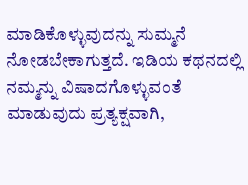ಮಾಡಿಕೊಳ್ಳುವುದನ್ನು ಸುಮ್ಮನೆ ನೋಡಬೇಕಾಗುತ್ತದೆ. ಇಡಿಯ ಕಥನದಲ್ಲಿ ನಮ್ಮನ್ನು ವಿಷಾದಗೊಳ್ಳುವಂತೆ ಮಾಡುವುದು ಪ್ರತ್ಯಕ್ಷವಾಗಿ,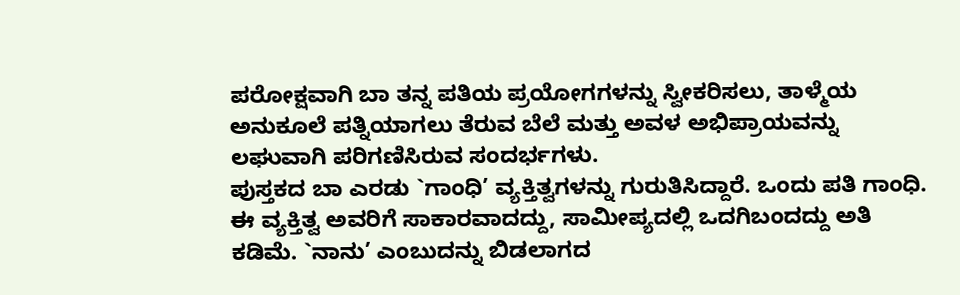ಪರೋಕ್ಷವಾಗಿ ಬಾ ತನ್ನ ಪತಿಯ ಪ್ರಯೋಗಗಳನ್ನು ಸ್ವೀಕರಿಸಲು, ತಾಳ್ಮೆಯ ಅನುಕೂಲೆ ಪತ್ನಿಯಾಗಲು ತೆರುವ ಬೆಲೆ ಮತ್ತು ಅವಳ ಅಭಿಪ್ರಾಯವನ್ನು ಲಘುವಾಗಿ ಪರಿಗಣಿಸಿರುವ ಸಂದರ್ಭಗಳು.
ಪುಸ್ತಕದ ಬಾ ಎರಡು `ಗಾಂಧಿ’ ವ್ಯಕ್ತಿತ್ವಗಳನ್ನು ಗುರುತಿಸಿದ್ದಾರೆ. ಒಂದು ಪತಿ ಗಾಂಧಿ. ಈ ವ್ಯಕ್ತಿತ್ವ ಅವರಿಗೆ ಸಾಕಾರವಾದದ್ದು, ಸಾಮೀಪ್ಯದಲ್ಲಿ ಒದಗಿಬಂದದ್ದು ಅತಿ ಕಡಿಮೆ. `ನಾನು’ ಎಂಬುದನ್ನು ಬಿಡಲಾಗದ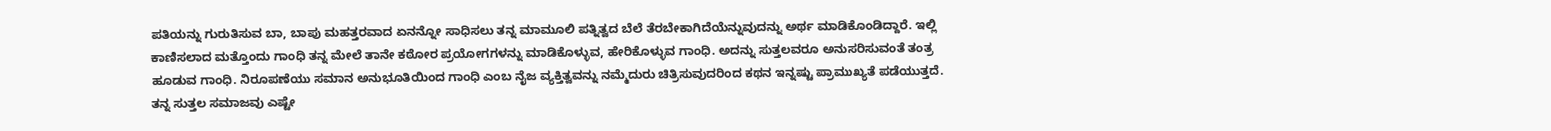ಪತಿಯನ್ನು ಗುರುತಿಸುವ ಬಾ, ಬಾಪು ಮಹತ್ತರವಾದ ಏನನ್ನೋ ಸಾಧಿಸಲು ತನ್ನ ಮಾಮೂಲಿ ಪತ್ನಿತ್ವದ ಬೆಲೆ ತೆರಬೇಕಾಗಿದೆಯೆನ್ನುವುದನ್ನು ಅರ್ಥ ಮಾಡಿಕೊಂಡಿದ್ದಾರೆ. ಇಲ್ಲಿ ಕಾಣಿಸಲಾದ ಮತ್ತೊಂದು ಗಾಂಧಿ ತನ್ನ ಮೇಲೆ ತಾನೇ ಕಠೋರ ಪ್ರಯೋಗಗಳನ್ನು ಮಾಡಿಕೊಳ್ಳುವ, ಹೇರಿಕೊಳ್ಳುವ ಗಾಂಧಿ. ಅದನ್ನು ಸುತ್ತಲವರೂ ಅನುಸರಿಸುವಂತೆ ತಂತ್ರ ಹೂಡುವ ಗಾಂಧಿ. ನಿರೂಪಣೆಯು ಸಮಾನ ಅನುಭೂತಿಯಿಂದ ಗಾಂಧಿ ಎಂಬ ನೈಜ ವ್ಯಕ್ತಿತ್ವವನ್ನು ನಮ್ಮೆದುರು ಚಿತ್ರಿಸುವುದರಿಂದ ಕಥನ ಇನ್ನಷ್ಟು ಪ್ರಾಮುಖ್ಯತೆ ಪಡೆಯುತ್ತದೆ. ತನ್ನ ಸುತ್ತಲ ಸಮಾಜವು ಎಷ್ಟೇ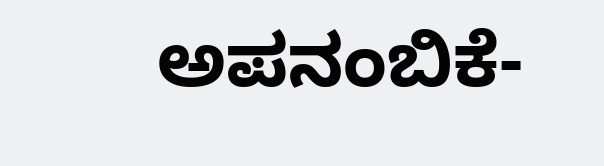ಅಪನಂಬಿಕೆ-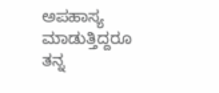ಅಪಹಾಸ್ಯ ಮಾಡುತ್ತಿದ್ದರೂ ತನ್ನ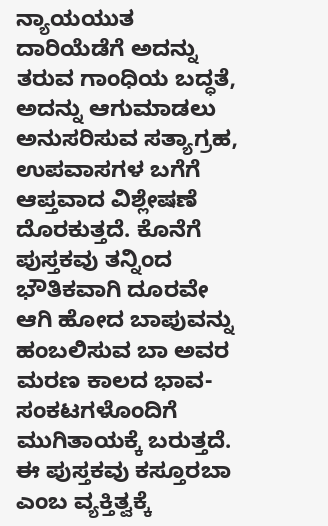ನ್ಯಾಯಯುತ ದಾರಿಯೆಡೆಗೆ ಅದನ್ನು ತರುವ ಗಾಂಧಿಯ ಬದ್ಧತೆ, ಅದನ್ನು ಆಗುಮಾಡಲು ಅನುಸರಿಸುವ ಸತ್ಯಾಗ್ರಹ, ಉಪವಾಸಗಳ ಬಗೆಗೆ ಆಪ್ತವಾದ ವಿಶ್ಲೇಷಣೆ ದೊರಕುತ್ತದೆ. ಕೊನೆಗೆ ಪುಸ್ತಕವು ತನ್ನಿಂದ ಭೌತಿಕವಾಗಿ ದೂರವೇ ಆಗಿ ಹೋದ ಬಾಪುವನ್ನು ಹಂಬಲಿಸುವ ಬಾ ಅವರ ಮರಣ ಕಾಲದ ಭಾವ-ಸಂಕಟಗಳೊಂದಿಗೆ ಮುಗಿತಾಯಕ್ಕೆ ಬರುತ್ತದೆ.
ಈ ಪುಸ್ತಕವು ಕಸ್ತೂರಬಾ ಎಂಬ ವ್ಯಕ್ತಿತ್ವಕ್ಕೆ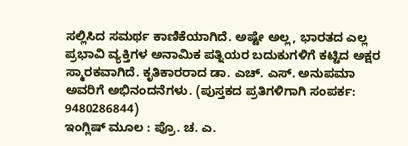ಸಲ್ಲಿಸಿದ ಸಮರ್ಥ ಕಾಣಿಕೆಯಾಗಿದೆ. ಅಷ್ಟೇ ಅಲ್ಲ, ಭಾರತದ ಎಲ್ಲ ಪ್ರಭಾವಿ ವ್ಯಕ್ತಿಗಳ ಅನಾಮಿಕ ಪತ್ನಿಯರ ಬದುಕುಗಳಿಗೆ ಕಟ್ಟಿದ ಅಕ್ಷರ ಸ್ಮಾರಕವಾಗಿದೆ. ಕೃತಿಕಾರರಾದ ಡಾ. ಎಚ್. ಎಸ್. ಅನುಪಮಾ ಅವರಿಗೆ ಅಭಿನಂದನೆಗಳು. (ಪುಸ್ತಕದ ಪ್ರತಿಗಳಿಗಾಗಿ ಸಂಪರ್ಕ: 9480286844)
ಇಂಗ್ಲಿಷ್ ಮೂಲ : ಪ್ರೊ. ಚ. ಎ.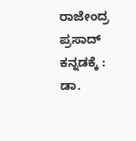ರಾಜೇಂದ್ರ ಪ್ರಸಾದ್
ಕನ್ನಡಕ್ಕೆ : ಡಾ.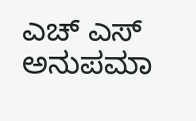ಎಚ್ ಎಸ್ ಅನುಪಮಾ